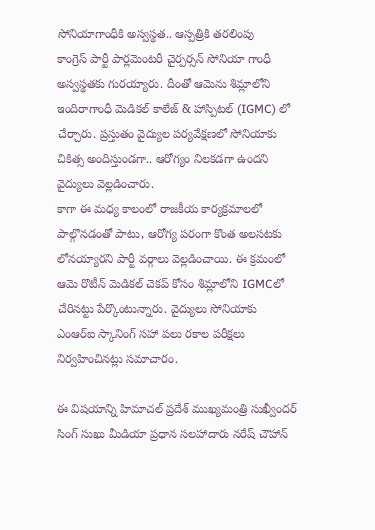సోనియాగాంధీకి అస్వస్థత.. ఆస్పత్రికి తరలింపు
కాంగ్రెస్ పార్టీ పార్లమెంటరీ చైర్పర్సన్ సోనియా గాంధీ అస్వస్థతకు గురయ్యారు. దీంతో ఆమెను శిమ్లాలోని ఇందిరాగాంధీ మెడికల్ కాలేజ్ & హాస్పిటల్ (IGMC) లో చేర్చారు. ప్రస్తుతం వైద్యుల పర్యవేక్షణలో సోనియాకు చికిత్స అందిస్తుండగా.. ఆరోగ్యం నిలకడగా ఉందని వైద్యులు వెల్లడించారు.
కాగా ఈ మధ్య కాలంలో రాజకీయ కార్యక్రమాలలో పాల్గొనడంతో పాటు, ఆరోగ్య పరంగా కొంత అలసటకు లోనయ్యారని పార్టీ వర్గాలు వెల్లడించాయి. ఈ క్రమంలో ఆమె రొటీన్ మెడికల్ చెకప్ కోసం శిమ్లాలోని IGMCలో చేరినట్టు పేర్కొంటున్నారు. వైద్యులు సోనియాకు ఎంఆర్ఐ స్కానింగ్ సహా పలు రకాల పరీక్షలు నిర్వహించినట్లు సమాచారం.

ఈ విషయాన్ని హిమాచల్ ప్రదేశ్ ముఖ్యమంత్రి సుఖ్వీందర్ సింగ్ సుఖు మీడియా ప్రధాన సలహాదారు నరేష్ చౌహాన్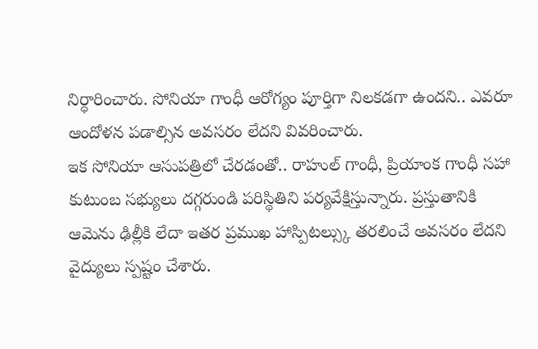నిర్ధారించారు. సోనియా గాంధీ ఆరోగ్యం పూర్తిగా నిలకడగా ఉందని.. ఎవరూ ఆందోళన పడాల్సిన అవసరం లేదని వివరించారు.
ఇక సోనియా ఆసుపత్రిలో చేరడంతో.. రాహుల్ గాంధీ, ప్రియాంక గాంధీ సహా కుటుంబ సభ్యులు దగ్గరుండి పరిస్థితిని పర్యవేక్షిస్తున్నారు. ప్రస్తుతానికి ఆమెను ఢిల్లీకి లేదా ఇతర ప్రముఖ హాస్పిటల్స్కు తరలించే అవసరం లేదని వైద్యులు స్పష్టం చేశారు.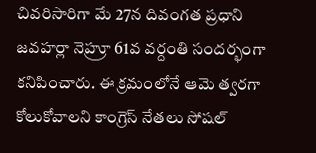చివరిసారిగా మే 27న దివంగత ప్రధాని జవహర్లా నెహ్రూ 61వ వర్దంతి సందర్భంగా కనిపించారు. ఈ క్రమంలోనే ఆమె త్వరగా కోలుకోవాలని కాంగ్రెస్ నేతలు సోషల్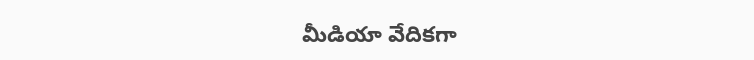మీడియా వేదికగా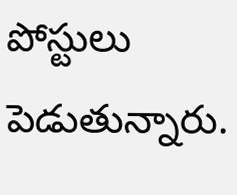పోస్టులు పెడుతున్నారు.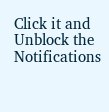Click it and Unblock the Notifications